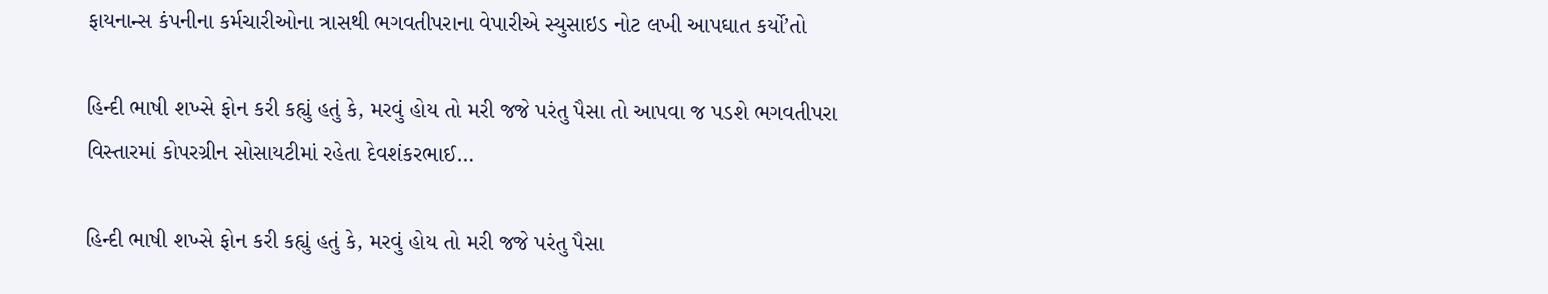ફાયનાન્સ કંપનીના કર્મચારીઓના ત્રાસથી ભગવતીપરાના વેપારીએ સ્યુસાઇડ નોટ લખી આપઘાત કર્યો’તો

હિન્દી ભાષી શખ્સે ફોન કરી કહ્યું હતું કે, મરવું હોય તો મરી જજે પરંતુ પૈસા તો આપવા જ પડશે ભગવતીપરા વિસ્તારમાં કોપરગ્રીન સોસાયટીમાં રહેતા દેવશંકરભાઈ…

હિન્દી ભાષી શખ્સે ફોન કરી કહ્યું હતું કે, મરવું હોય તો મરી જજે પરંતુ પૈસા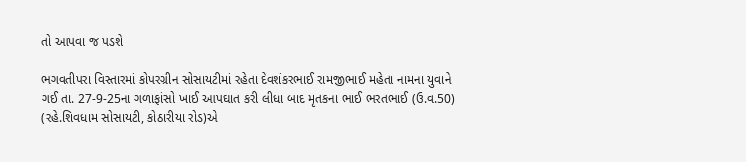તો આપવા જ પડશે

ભગવતીપરા વિસ્તારમાં કોપરગ્રીન સોસાયટીમાં રહેતા દેવશંકરભાઈ રામજીભાઈ મહેતા નામના યુવાને ગઈ તા. 27-9-25ના ગળાફાંસો ખાઈ આપઘાત કરી લીધા બાદ મૃતકના ભાઈ ભરતભાઈ (ઉ.વ.50) (રહે.શિવધામ સોસાયટી, કોઠારીયા રોડ)એ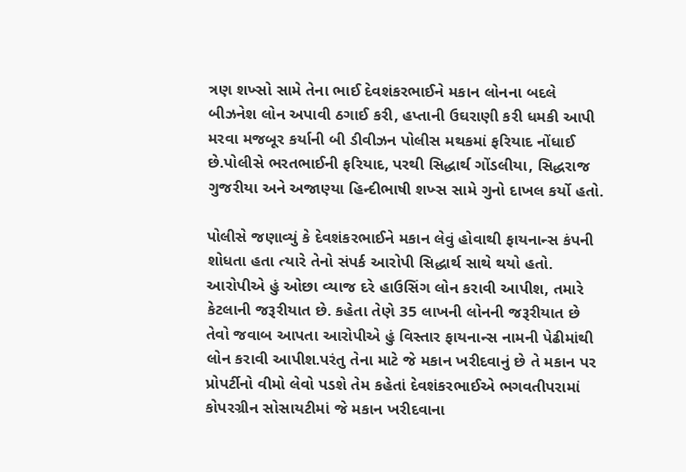ત્રણ શખ્સો સામે તેના ભાઈ દેવશંકરભાઈને મકાન લોનના બદલે બીઝનેશ લોન અપાવી ઠગાઈ કરી, હપ્તાની ઉઘરાણી કરી ધમકી આપી મરવા મજબૂર કર્યાની બી ડીવીઝન પોલીસ મથકમાં ફરિયાદ નોંધાઈ છે.પોલીસે ભરતભાઈની ફરિયાદ, પરથી સિદ્ધાર્થ ગોંડલીયા, સિદ્ધરાજ ગુજરીયા અને અજાણ્યા હિન્દીભાષી શખ્સ સામે ગુનો દાખલ કર્યો હતો.

પોલીસે જણાવ્યું કે દેવશંકરભાઈને મકાન લેવું હોવાથી ફાયનાન્સ કંપની શોધતા હતા ત્યારે તેનો સંપર્ક આરોપી સિદ્ધાર્થ સાથે થયો હતો. આરોપીએ હું ઓછા વ્યાજ દરે હાઉસિંગ લોન કરાવી આપીશ, તમારે કેટલાની જરૂરીયાત છે. કહેતા તેણે 35 લાખની લોનની જરૂરીયાત છે તેવો જવાબ આપતા આરોપીએ હું વિસ્તાર ફાયનાન્સ નામની પેઢીમાંથી લોન કરાવી આપીશ.પરંતુ તેના માટે જે મકાન ખરીદવાનું છે તે મકાન પર પ્રોપર્ટીનો વીમો લેવો પડશે તેમ કહેતાં દેવશંકરભાઈએ ભગવતીપરામાં કોપરગ્રીન સોસાયટીમાં જે મકાન ખરીદવાના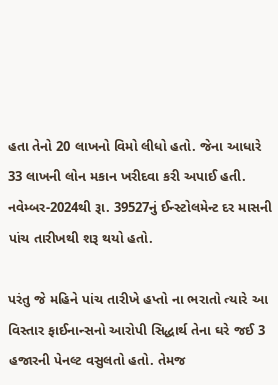હતા તેનો 20 લાખનો વિમો લીધો હતો. જેના આધારે 33 લાખની લોન મકાન ખરીદવા કરી અપાઈ હતી. નવેમ્બર-2024થી રૂા. 39527નું ઈન્સ્ટોલમેન્ટ દર માસની પાંચ તારીખથી શરૂ થયો હતો.

પરંતુ જે મહિને પાંચ તારીખે હપ્તો ના ભરાતો ત્યારે આ વિસ્તાર ફાઈનાન્સનો આરોપી સિદ્ધાર્થ તેના ઘરે જઈ 3 હજારની પેનલ્ટ વસુલતો હતો. તેમજ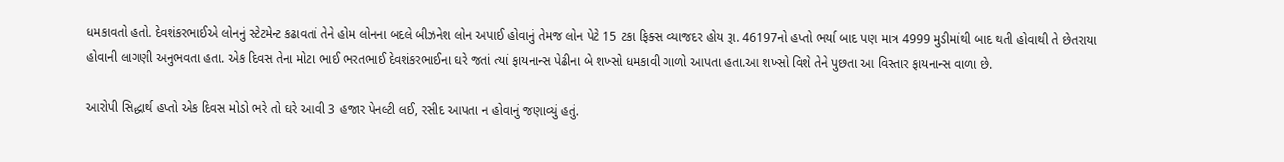ધમકાવતો હતો. દેવશંકરભાઈએ લોનનું સ્ટેટમેન્ટ કઢાવતાં તેને હોમ લોનના બદલે બીઝનેશ લોન અપાઈ હોવાનું તેમજ લોન પેટે 15 ટકા ફિક્સ વ્યાજદર હોય રૂા. 46197નો હપ્તો ભર્યા બાદ પણ માત્ર 4999 મુડીમાંથી બાદ થતી હોવાથી તે છેતરાયા હોવાની લાગણી અનુભવતા હતા. એક દિવસ તેના મોટા ભાઈ ભરતભાઈ દેવશંકરભાઈના ઘરે જતાં ત્યાં ફાયનાન્સ પેઢીના બે શખ્સો ધમકાવી ગાળો આપતા હતા.આ શખ્સો વિશે તેને પુછતા આ વિસ્તાર ફાયનાન્સ વાળા છે.

આરોપી સિદ્ધાર્થ હપ્તો એક દિવસ મોડો ભરે તો ઘરે આવી 3 હજાર પેનલ્ટી લઈ, રસીદ આપતા ન હોવાનું જણાવ્યું હતું.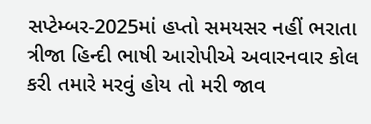સપ્ટેમ્બર-2025માં હપ્તો સમયસર નહીં ભરાતા ત્રીજા હિન્દી ભાષી આરોપીએ અવારનવાર કોલ કરી તમારે મરવું હોય તો મરી જાવ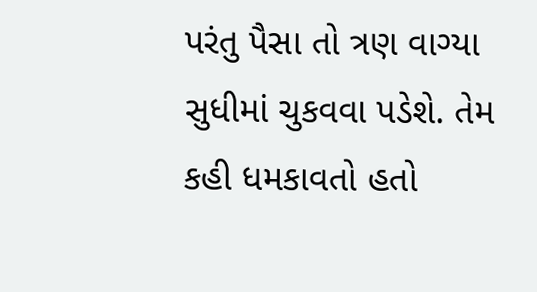પરંતુ પૈસા તો ત્રણ વાગ્યા સુધીમાં ચુકવવા પડેશે. તેમ કહી ધમકાવતો હતો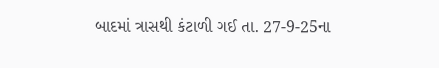બાદમાં ત્રાસથી કંટાળી ગઈ તા. 27-9-25ના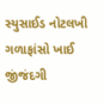સ્યુસાઈડ નોટલખી ગળાફાંસો ખાઈ જીંજંદગી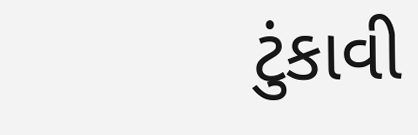ટુંકાવી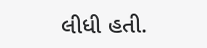લીધી હતી.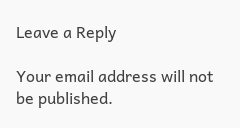Leave a Reply

Your email address will not be published.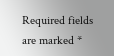Required fields are marked *